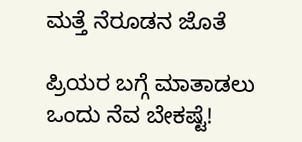ಮತ್ತೆ ನೆರೂಡನ ಜೊತೆ

ಪ್ರಿಯರ ಬಗ್ಗೆ ಮಾತಾಡಲು ಒಂದು ನೆವ ಬೇಕಷ್ಟೆ!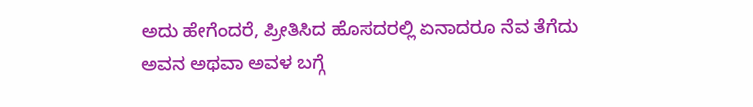ಅದು ಹೇಗೆಂದರೆ, ಪ್ರೀತಿಸಿದ ಹೊಸದರಲ್ಲಿ ಏನಾದರೂ ನೆವ ತೆಗೆದು ಅವನ ಅಥವಾ ಅವಳ ಬಗ್ಗೆ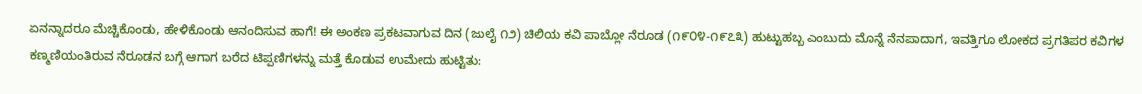ಏನನ್ನಾದರೂ ಮೆಚ್ಚಿಕೊಂಡು, ಹೇಳಿಕೊಂಡು ಆನಂದಿಸುವ ಹಾಗೆ! ಈ ಅಂಕಣ ಪ್ರಕಟವಾಗುವ ದಿನ (ಜುಲೈ ೧೨) ಚಿಲಿಯ ಕವಿ ಪಾಬ್ಲೋ ನೆರೂಡ (೧೯೦೪-೧೯೭೩) ಹುಟ್ಟುಹಬ್ಬ ಎಂಬುದು ಮೊನ್ನೆ ನೆನಪಾದಾಗ, ಇವತ್ತಿಗೂ ಲೋಕದ ಪ್ರಗತಿಪರ ಕವಿಗಳ ಕಣ್ಮಣಿಯಂತಿರುವ ನೆರೂಡನ ಬಗ್ಗೆ ಆಗಾಗ ಬರೆದ ಟಿಪ್ಪಣಿಗಳನ್ನು ಮತ್ತೆ ಕೊಡುವ ಉಮೇದು ಹುಟ್ಟಿತು: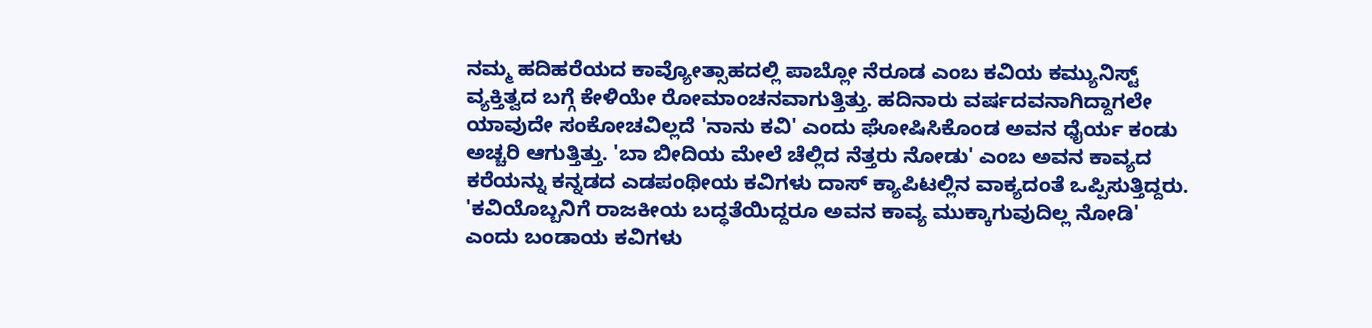ನಮ್ಮ ಹದಿಹರೆಯದ ಕಾವ್ಯೋತ್ಸಾಹದಲ್ಲಿ ಪಾಬ್ಲೋ ನೆರೂಡ ಎಂಬ ಕವಿಯ ಕಮ್ಯುನಿಸ್ಟ್ ವ್ಯಕ್ತಿತ್ವದ ಬಗ್ಗೆ ಕೇಳಿಯೇ ರೋಮಾಂಚನವಾಗುತ್ತಿತ್ತು. ಹದಿನಾರು ವರ್ಷದವನಾಗಿದ್ದಾಗಲೇ ಯಾವುದೇ ಸಂಕೋಚವಿಲ್ಲದೆ 'ನಾನು ಕವಿ' ಎಂದು ಘೋಷಿಸಿಕೊಂಡ ಅವನ ಧೈರ್ಯ ಕಂಡು ಅಚ್ಚರಿ ಆಗುತ್ತಿತ್ತು. 'ಬಾ ಬೀದಿಯ ಮೇಲೆ ಚೆಲ್ಲಿದ ನೆತ್ತರು ನೋಡು' ಎಂಬ ಅವನ ಕಾವ್ಯದ ಕರೆಯನ್ನು ಕನ್ನಡದ ಎಡಪಂಥೀಯ ಕವಿಗಳು ದಾಸ್ ಕ್ಯಾಪಿಟಲ್ಲಿನ ವಾಕ್ಯದಂತೆ ಒಪ್ಪಿಸುತ್ತಿದ್ದರು. 'ಕವಿಯೊಬ್ಬನಿಗೆ ರಾಜಕೀಯ ಬದ್ಧತೆಯಿದ್ದರೂ ಅವನ ಕಾವ್ಯ ಮುಕ್ಕಾಗುವುದಿಲ್ಲ ನೋಡಿ' ಎಂದು ಬಂಡಾಯ ಕವಿಗಳು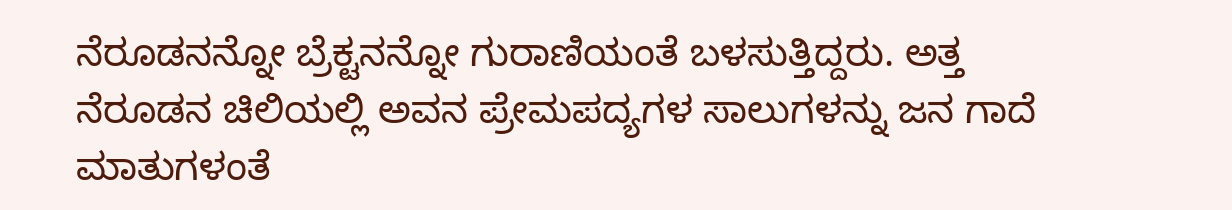ನೆರೂಡನನ್ನೋ ಬ್ರೆಕ್ಟನನ್ನೋ ಗುರಾಣಿಯಂತೆ ಬಳಸುತ್ತಿದ್ದರು. ಅತ್ತ ನೆರೂಡನ ಚಿಲಿಯಲ್ಲಿ ಅವನ ಪ್ರೇಮಪದ್ಯಗಳ ಸಾಲುಗಳನ್ನು ಜನ ಗಾದೆ ಮಾತುಗಳಂತೆ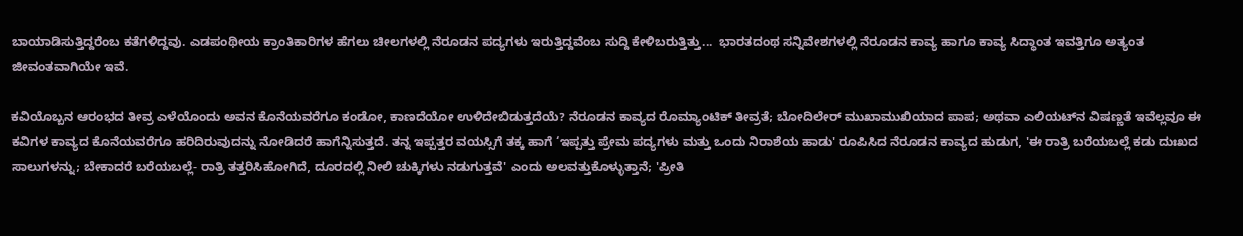ಬಾಯಾಡಿಸುತ್ತಿದ್ದರೆಂಬ ಕತೆಗಳಿದ್ದವು. ಎಡಪಂಥೀಯ ಕ್ರಾಂತಿಕಾರಿಗಳ ಹೆಗಲು ಚೀಲಗಳಲ್ಲಿ ನೆರೂಡನ ಪದ್ಯಗಳು ಇರುತ್ತಿದ್ದವೆಂಬ ಸುದ್ದಿ ಕೇಳಿಬರುತ್ತಿತ್ತು...  ಭಾರತದಂಥ ಸನ್ನಿವೇಶಗಳಲ್ಲಿ ನೆರೂಡನ ಕಾವ್ಯ ಹಾಗೂ ಕಾವ್ಯ ಸಿದ್ಧಾಂತ ಇವತ್ತಿಗೂ ಅತ್ಯಂತ ಜೀವಂತವಾಗಿಯೇ ಇವೆ.

ಕವಿಯೊಬ್ಬನ ಆರಂಭದ ತೀವ್ರ ಎಳೆಯೊಂದು ಅವನ ಕೊನೆಯವರೆಗೂ ಕಂಡೋ, ಕಾಣದೆಯೋ ಉಳಿದೇಬಿಡುತ್ತದೆಯೆ? ನೆರೂಡನ ಕಾವ್ಯದ ರೊಮ್ಯಾಂಟಿಕ್ ತೀವ್ರತೆ; ಬೋದಿಲೇರ್‌ ಮುಖಾಮುಖಿಯಾದ ಪಾಪ; ಅಥವಾ ಎಲಿಯಟ್‌ನ ವಿಷಣ್ಣತೆ ಇವೆಲ್ಲವೂ ಈ ಕವಿಗಳ ಕಾವ್ಯದ ಕೊನೆಯವರೆಗೂ ಹರಿದಿರುವುದನ್ನು ನೋಡಿದರೆ ಹಾಗೆನ್ನಿಸುತ್ತದೆ. ತನ್ನ ಇಪ್ಪತ್ತರ ವಯಸ್ಸಿಗೆ ತಕ್ಕ ಹಾಗೆ ‘ಇಪ್ಪತ್ತು ಪ್ರೇಮ ಪದ್ಯಗಳು ಮತ್ತು ಒಂದು ನಿರಾಶೆಯ ಹಾಡು' ರೂಪಿಸಿದ ನೆರೂಡನ ಕಾವ್ಯದ ಹುಡುಗ, 'ಈ ರಾತ್ರಿ ಬರೆಯಬಲ್ಲೆ ಕಡು ದುಃಖದ ಸಾಲುಗಳನ್ನು; ಬೇಕಾದರೆ ಬರೆಯಬಲ್ಲೆ- ರಾತ್ರಿ ತತ್ತರಿಸಿಹೋಗಿದೆ, ದೂರದಲ್ಲಿ ನೀಲಿ ಚುಕ್ಕಿಗಳು ನಡುಗುತ್ತವೆ' ಎಂದು ಅಲವತ್ತುಕೊಳ್ಳುತ್ತಾನೆ; 'ಪ್ರೀತಿ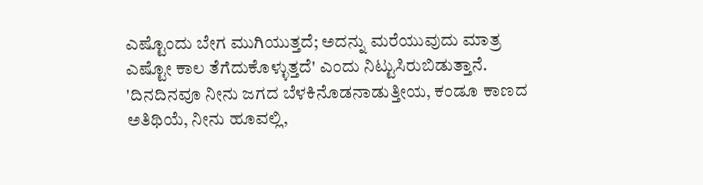ಎಷ್ಟೊಂದು ಬೇಗ ಮುಗಿಯುತ್ತದೆ; ಅದನ್ನು ಮರೆಯುವುದು ಮಾತ್ರ ಎಷ್ಟೋ ಕಾಲ ತೆಗೆದುಕೊಳ್ಳುತ್ತದೆ' ಎಂದು ನಿಟ್ಟುಸಿರುಬಿಡುತ್ತಾನೆ. 'ದಿನದಿನವೂ ನೀನು ಜಗದ ಬೆಳಕಿನೊಡನಾಡುತ್ತೀಯ, ಕಂಡೂ ಕಾಣದ ಅತಿಥಿಯೆ, ನೀನು ಹೂವಲ್ಲಿ,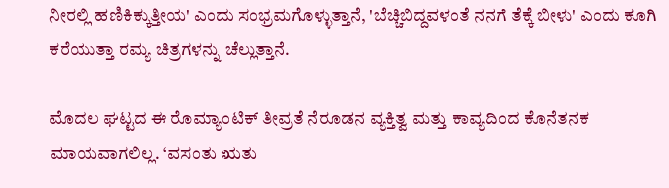ನೀರಲ್ಲಿ ಹಣಿಕಿಕ್ಕುತ್ತೀಯ' ಎಂದು ಸಂಭ್ರಮಗೊಳ್ಳುತ್ತಾನೆ, 'ಬೆಚ್ಚಿಬಿದ್ದವಳಂತೆ ನನಗೆ ತೆಕ್ಕೆ ಬೀಳು' ಎಂದು ಕೂಗಿ ಕರೆಯುತ್ತಾ ರಮ್ಯ ಚಿತ್ರಗಳನ್ನು ಚೆಲ್ಲುತ್ತಾನೆ.

ಮೊದಲ ಘಟ್ಟದ ಈ ರೊಮ್ಯಾಂಟಿಕ್ ತೀವ್ರತೆ ನೆರೂಡನ ವ್ಯಕ್ತಿತ್ವ ಮತ್ತು ಕಾವ್ಯದಿಂದ ಕೊನೆತನಕ ಮಾಯವಾಗಲಿಲ್ಲ. ‘ವಸಂತು ಋತು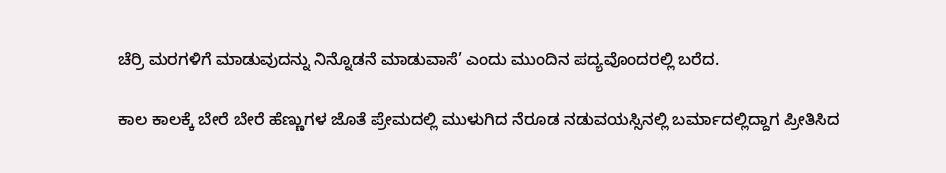ಚೆರ್‍ರಿ ಮರಗಳಿಗೆ ಮಾಡುವುದನ್ನು ನಿನ್ನೊಡನೆ ಮಾಡುವಾಸೆ’ ಎಂದು ಮುಂದಿನ ಪದ್ಯವೊಂದರಲ್ಲಿ ಬರೆದ.

ಕಾಲ ಕಾಲಕ್ಕೆ ಬೇರೆ ಬೇರೆ ಹೆಣ್ಣುಗಳ ಜೊತೆ ಪ್ರೇಮದಲ್ಲಿ ಮುಳುಗಿದ ನೆರೂಡ ನಡುವಯಸ್ಸಿನಲ್ಲಿ ಬರ್ಮಾದಲ್ಲಿದ್ದಾಗ ಪ್ರೀತಿಸಿದ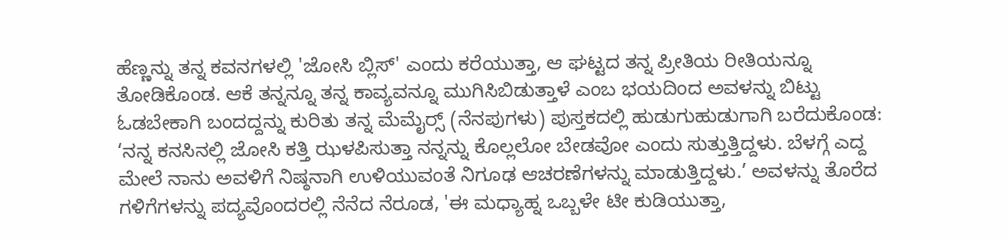ಹೆಣ್ಣನ್ನು ತನ್ನ ಕವನಗಳಲ್ಲಿ 'ಜೋಸಿ ಬ್ಲಿಸ್' ಎಂದು ಕರೆಯುತ್ತಾ, ಆ ಘಟ್ಟದ ತನ್ನ ಪ್ರೀತಿಯ ರೀತಿಯನ್ನೂ ತೋಡಿಕೊಂಡ. ಆಕೆ ತನ್ನನ್ನೂ ತನ್ನ ಕಾವ್ಯವನ್ನೂ ಮುಗಿಸಿಬಿಡುತ್ತಾಳೆ ಎಂಬ ಭಯದಿಂದ ಅವಳನ್ನು ಬಿಟ್ಟು ಓಡಬೇಕಾಗಿ ಬಂದದ್ದನ್ನು ಕುರಿತು ತನ್ನ ಮೆಮೈರ್‍ಸ್ (ನೆನಪುಗಳು) ಪುಸ್ತಕದಲ್ಲಿ ಹುಡುಗುಹುಡುಗಾಗಿ ಬರೆದುಕೊಂಡ: ‘ನನ್ನ ಕನಸಿನಲ್ಲಿ ಜೋಸಿ ಕತ್ತಿ ಝಳಪಿಸುತ್ತಾ ನನ್ನನ್ನು ಕೊಲ್ಲಲೋ ಬೇಡವೋ ಎಂದು ಸುತ್ತುತ್ತಿದ್ದಳು. ಬೆಳಗ್ಗೆ ಎದ್ದ ಮೇಲೆ ನಾನು ಅವಳಿಗೆ ನಿಷ್ಠನಾಗಿ ಉಳಿಯುವಂತೆ ನಿಗೂಢ ಆಚರಣೆಗಳನ್ನು ಮಾಡುತ್ತಿದ್ದಳು.’ ಅವಳನ್ನು ತೊರೆದ ಗಳಿಗೆಗಳನ್ನು ಪದ್ಯವೊಂದರಲ್ಲಿ ನೆನೆದ ನೆರೂಡ, 'ಈ ಮಧ್ಯಾಹ್ನ ಒಬ್ಬಳೇ ಟೀ ಕುಡಿಯುತ್ತಾ,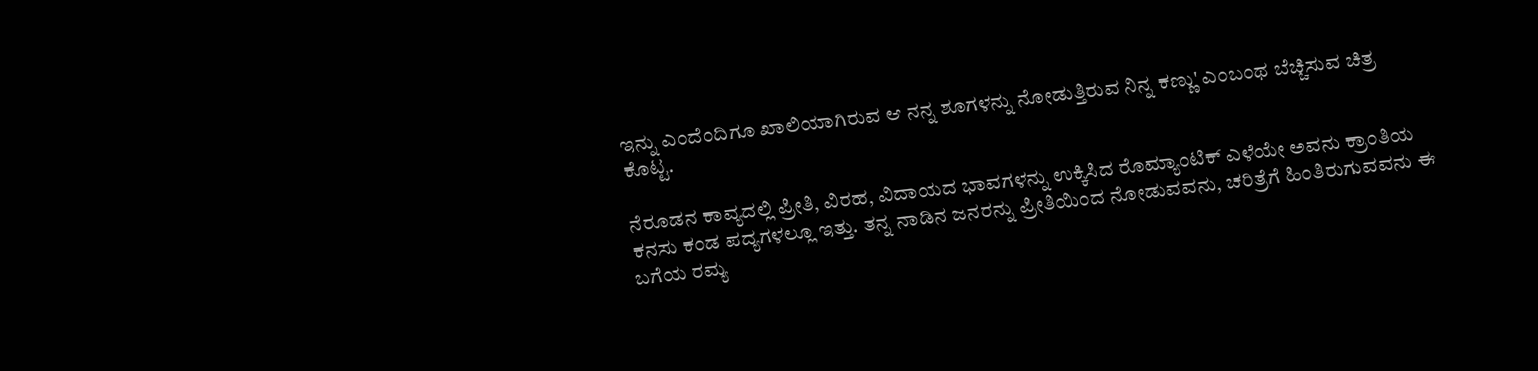ಇನ್ನು ಎಂದೆಂದಿಗೂ ಖಾಲಿಯಾಗಿರುವ ಆ ನನ್ನ ಶೂಗಳನ್ನು ನೋಡುತ್ತಿರುವ ನಿನ್ನ ಕಣ್ಣು' ಎಂಬಂಥ ಬೆಚ್ಚಿಸುವ ಚಿತ್ರ ಕೊಟ್ಟ.

ನೆರೂಡನ ಕಾವ್ಯದಲ್ಲಿ ಪ್ರೀತಿ, ವಿರಹ, ವಿದಾಯದ ಭಾವಗಳನ್ನು ಉಕ್ಕಿಸಿದ ರೊಮ್ಯಾಂಟಿಕ್ ಎಳೆಯೇ ಅವನು ಕ್ರಾಂತಿಯ ಕನಸು ಕಂಡ ಪದ್ಯಗಳಲ್ಲೂ ಇತ್ತು. ತನ್ನ ನಾಡಿನ ಜನರನ್ನು ಪ್ರೀತಿಯಿಂದ ನೋಡುವವನು, ಚರಿತ್ರೆಗೆ ಹಿಂತಿರುಗುವವನು ಈ ಬಗೆಯ ರಮ್ಯ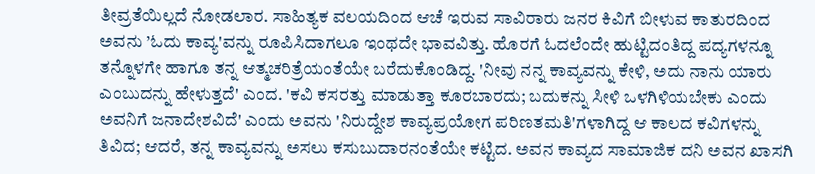ತೀವ್ರತೆಯಿಲ್ಲದೆ ನೋಡಲಾರ. ಸಾಹಿತ್ಯಕ ವಲಯದಿಂದ ಆಚೆ ಇರುವ ಸಾವಿರಾರು ಜನರ ಕಿವಿಗೆ ಬೀಳುವ ಕಾತುರದಿಂದ ಅವನು ’ಓದು ಕಾವ್ಯ'ವನ್ನು ರೂಪಿಸಿದಾಗಲೂ ಇಂಥದೇ ಭಾವವಿತ್ತು. ಹೊರಗೆ ಓದಲೆಂದೇ ಹುಟ್ಟಿದಂತಿದ್ದ ಪದ್ಯಗಳನ್ನೂ ತನ್ನೊಳಗೇ ಹಾಗೂ ತನ್ನ ಆತ್ಮಚರಿತ್ರೆಯಂತೆಯೇ ಬರೆದುಕೊಂಡಿದ್ದ. 'ನೀವು ನನ್ನ ಕಾವ್ಯವನ್ನು ಕೇಳಿ, ಅದು ನಾನು ಯಾರು ಎಂಬುದನ್ನು ಹೇಳುತ್ತದೆ' ಎಂದ. 'ಕವಿ ಕಸರತ್ತು ಮಾಡುತ್ತಾ ಕೂರಬಾರದು; ಬದುಕನ್ನು ಸೀಳಿ ಒಳಗಿಳಿಯಬೇಕು ಎಂದು ಅವನಿಗೆ ಜನಾದೇಶವಿದೆ' ಎಂದು ಅವನು 'ನಿರುದ್ದೇಶ ಕಾವ್ಯಪ್ರಯೋಗ ಪರಿಣತಮತಿ'ಗಳಾಗಿದ್ದ ಆ ಕಾಲದ ಕವಿಗಳನ್ನು ತಿವಿದ; ಆದರೆ, ತನ್ನ ಕಾವ್ಯವನ್ನು ಅಸಲು ಕಸುಬುದಾರನಂತೆಯೇ ಕಟ್ಟಿದ. ಅವನ ಕಾವ್ಯದ ಸಾಮಾಜಿಕ ದನಿ ಅವನ ಖಾಸಗಿ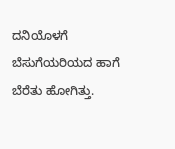ದನಿಯೊಳಗೆ ಬೆಸುಗೆಯರಿಯದ ಹಾಗೆ ಬೆರೆತು ಹೋಗಿತ್ತು.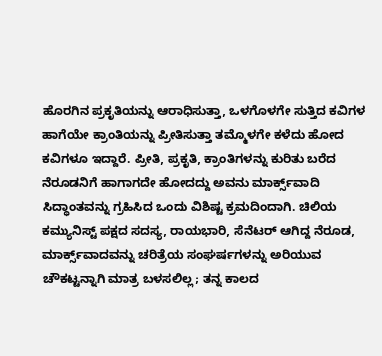ಹೊರಗಿನ ಪ್ರಕೃತಿಯನ್ನು ಆರಾಧಿಸುತ್ತಾ, ಒಳಗೊಳಗೇ ಸುತ್ತಿದ ಕವಿಗಳ ಹಾಗೆಯೇ ಕ್ರಾಂತಿಯನ್ನು ಪ್ರೀತಿಸುತ್ತಾ ತಮ್ಮೊಳಗೇ ಕಳೆದು ಹೋದ ಕವಿಗಳೂ ಇದ್ದಾರೆ. ಪ್ರೀತಿ, ಪ್ರಕೃತಿ, ಕ್ರಾಂತಿಗಳನ್ನು ಕುರಿತು ಬರೆದ ನೆರೂಡನಿಗೆ ಹಾಗಾಗದೇ ಹೋದದ್ದು ಅವನು ಮಾರ್ಕ್ಸ್‌ವಾದಿ ಸಿದ್ಧಾಂತವನ್ನು ಗ್ರಹಿಸಿದ ಒಂದು ವಿಶಿಷ್ಟ ಕ್ರಮದಿಂದಾಗಿ. ಚಿಲಿಯ ಕಮ್ಯುನಿಸ್ಟ್ ಪಕ್ಷದ ಸದಸ್ಯ, ರಾಯಭಾರಿ, ಸೆನೆಟರ್ ಆಗಿದ್ದ ನೆರೂಡ, ಮಾರ್ಕ್ಸ್‌ವಾದವನ್ನು ಚರಿತ್ರೆಯ ಸಂಘರ್ಷಗಳನ್ನು ಅರಿಯುವ ಚೌಕಟ್ಟನ್ನಾಗಿ ಮಾತ್ರ ಬಳಸಲಿಲ್ಲ; ತನ್ನ ಕಾಲದ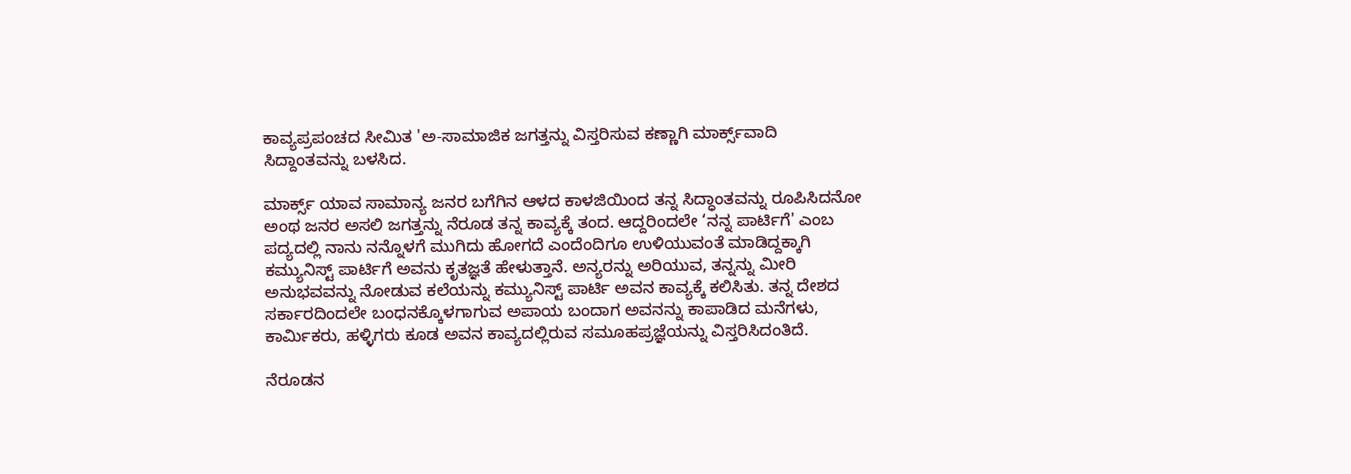ಕಾವ್ಯಪ್ರಪಂಚದ ಸೀಮಿತ 'ಅ-ಸಾಮಾಜಿಕ ಜಗತ್ತನ್ನು ವಿಸ್ತರಿಸುವ ಕಣ್ಣಾಗಿ ಮಾರ್ಕ್ಸ್‌ವಾದಿ ಸಿದ್ದಾಂತವನ್ನು ಬಳಸಿದ.

ಮಾರ್ಕ್ಸ್ ಯಾವ ಸಾಮಾನ್ಯ ಜನರ ಬಗೆಗಿನ ಆಳದ ಕಾಳಜಿಯಿಂದ ತನ್ನ ಸಿದ್ಧಾಂತವನ್ನು ರೂಪಿಸಿದನೋ ಅಂಥ ಜನರ ಅಸಲಿ ಜಗತ್ತನ್ನು ನೆರೂಡ ತನ್ನ ಕಾವ್ಯಕ್ಕೆ ತಂದ. ಆದ್ದರಿಂದಲೇ ‘ನನ್ನ ಪಾರ್ಟಿಗೆ' ಎಂಬ ಪದ್ಯದಲ್ಲಿ ನಾನು ನನ್ನೊಳಗೆ ಮುಗಿದು ಹೋಗದೆ ಎಂದೆಂದಿಗೂ ಉಳಿಯುವಂತೆ ಮಾಡಿದ್ದಕ್ಕಾಗಿ ಕಮ್ಯುನಿಸ್ಟ್ ಪಾರ್ಟಿಗೆ ಅವನು ಕೃತಜ್ಞತೆ ಹೇಳುತ್ತಾನೆ. ಅನ್ಯರನ್ನು ಅರಿಯುವ, ತನ್ನನ್ನು ಮೀರಿ ಅನುಭವವನ್ನು ನೋಡುವ ಕಲೆಯನ್ನು ಕಮ್ಯುನಿಸ್ಟ್ ಪಾರ್ಟಿ ಅವನ ಕಾವ್ಯಕ್ಕೆ ಕಲಿಸಿತು. ತನ್ನ ದೇಶದ ಸರ್ಕಾರದಿಂದಲೇ ಬಂಧನಕ್ಕೊಳಗಾಗುವ ಅಪಾಯ ಬಂದಾಗ ಅವನನ್ನು ಕಾಪಾಡಿದ ಮನೆಗಳು, ಕಾರ್ಮಿಕರು, ಹಳ್ಳಿಗರು ಕೂಡ ಅವನ ಕಾವ್ಯದಲ್ಲಿರುವ ಸಮೂಹಪ್ರಜ್ಞೆಯನ್ನು ವಿಸ್ತರಿಸಿದಂತಿದೆ.

ನೆರೂಡನ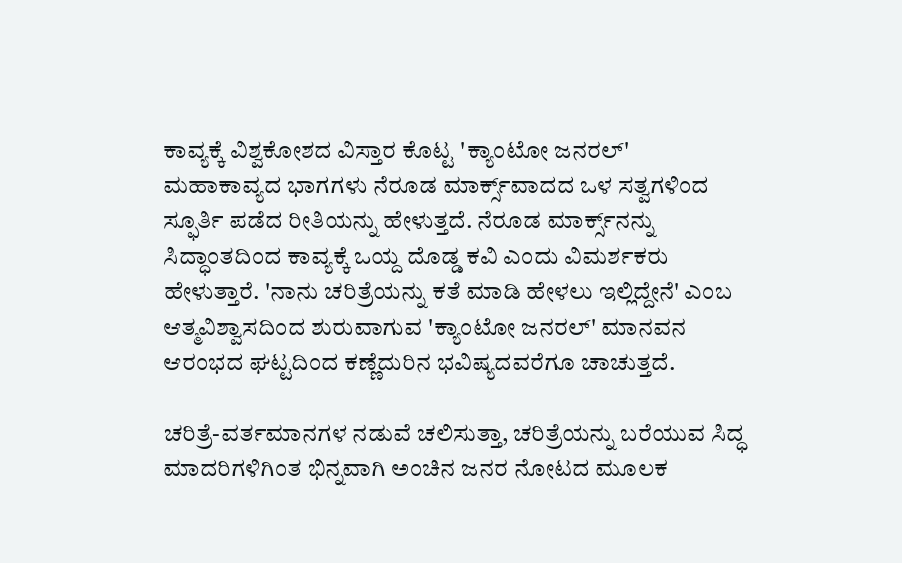ಕಾವ್ಯಕ್ಕೆ ವಿಶ್ವಕೋಶದ ವಿಸ್ತಾರ ಕೊಟ್ಟ 'ಕ್ಯಾಂಟೋ ಜನರಲ್' ಮಹಾಕಾವ್ಯದ ಭಾಗಗಳು ನೆರೂಡ ಮಾರ್ಕ್ಸ್‌ವಾದದ ಒಳ ಸತ್ವಗಳಿಂದ ಸ್ಫೂರ್ತಿ ಪಡೆದ ರೀತಿಯನ್ನು ಹೇಳುತ್ತದೆ. ನೆರೂಡ ಮಾರ್ಕ್ಸ್‌ನನ್ನು ಸಿದ್ಧಾಂತದಿಂದ ಕಾವ್ಯಕ್ಕೆ ಒಯ್ದ ದೊಡ್ಡ ಕವಿ ಎಂದು ವಿಮರ್ಶಕರು ಹೇಳುತ್ತಾರೆ. 'ನಾನು ಚರಿತ್ರೆಯನ್ನು ಕತೆ ಮಾಡಿ ಹೇಳಲು ಇಲ್ಲಿದ್ದೇನೆ' ಎಂಬ ಆತ್ಮವಿಶ್ವಾಸದಿಂದ ಶುರುವಾಗುವ 'ಕ್ಯಾಂಟೋ ಜನರಲ್' ಮಾನವನ ಆರಂಭದ ಘಟ್ಟದಿಂದ ಕಣ್ಣೆದುರಿನ ಭವಿಷ್ಯದವರೆಗೂ ಚಾಚುತ್ತದೆ.

ಚರಿತ್ರೆ-ವರ್ತಮಾನಗಳ ನಡುವೆ ಚಲಿಸುತ್ತಾ, ಚರಿತ್ರೆಯನ್ನು ಬರೆಯುವ ಸಿದ್ಧ ಮಾದರಿಗಳಿಗಿಂತ ಭಿನ್ನವಾಗಿ ಅಂಚಿನ ಜನರ ನೋಟದ ಮೂಲಕ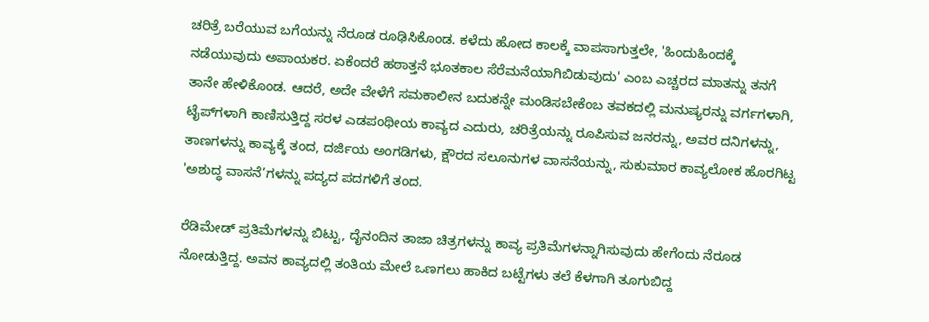ಚರಿತ್ರೆ ಬರೆಯುವ ಬಗೆಯನ್ನು ನೆರೂಡ ರೂಢಿಸಿಕೊಂಡ. ಕಳೆದು ಹೋದ ಕಾಲಕ್ಕೆ ವಾಪಸಾಗುತ್ತಲೇ, 'ಹಿಂದುಹಿಂದಕ್ಕೆ ನಡೆಯುವುದು ಅಪಾಯಕರ. ಏಕೆಂದರೆ ಹಠಾತ್ತನೆ ಭೂತಕಾಲ ಸೆರೆಮನೆಯಾಗಿಬಿಡುವುದು' ಎಂಬ ಎಚ್ಚರದ ಮಾತನ್ನು ತನಗೆ ತಾನೇ ಹೇಳಿಕೊಂಡ. ಆದರೆ, ಅದೇ ವೇಳೆಗೆ ಸಮಕಾಲೀನ ಬದುಕನ್ನೇ ಮಂಡಿಸಬೇಕೆಂಬ ತವಕದಲ್ಲಿ ಮನುಷ್ಯರನ್ನು ವರ್ಗಗಳಾಗಿ, ಟೈಪ್‌ಗಳಾಗಿ ಕಾಣಿಸುತ್ತಿದ್ದ ಸರಳ ಎಡಪಂಥೀಯ ಕಾವ್ಯದ ಎದುರು, ಚರಿತ್ರೆಯನ್ನು ರೂಪಿಸುವ ಜನರನ್ನು, ಅವರ ದನಿಗಳನ್ನು, ತಾಣಗಳನ್ನು ಕಾವ್ಯಕ್ಕೆ ತಂದ, ದರ್ಜಿಯ ಅಂಗಡಿಗಳು, ಕ್ಷೌರದ ಸಲೂನುಗಳ ವಾಸನೆಯನ್ನು, ಸುಕುಮಾರ ಕಾವ್ಯಲೋಕ ಹೊರಗಿಟ್ಟ 'ಅಶುದ್ಧ ವಾಸನೆ’ಗಳನ್ನು ಪದ್ಯದ ಪದಗಳಿಗೆ ತಂದ.

ರೆಡಿಮೇಡ್ ಪ್ರತಿಮೆಗಳನ್ನು ಬಿಟ್ಟು, ದೈನಂದಿನ ತಾಜಾ ಚಿತ್ರಗಳನ್ನು ಕಾವ್ಯ ಪ್ರತಿಮೆಗಳನ್ನಾಗಿಸುವುದು ಹೇಗೆಂದು ನೆರೂಡ ನೋಡುತ್ತಿದ್ದ. ಅವನ ಕಾವ್ಯದಲ್ಲಿ ತಂತಿಯ ಮೇಲೆ ಒಣಗಲು ಹಾಕಿದ ಬಟ್ಟೆಗಳು ತಲೆ ಕೆಳಗಾಗಿ ತೂಗುಬಿದ್ದ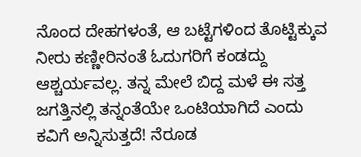ನೊಂದ ದೇಹಗಳಂತೆ, ಆ ಬಟ್ಟೆಗಳಿಂದ ತೊಟ್ಟಿಕ್ಕುವ ನೀರು ಕಣ್ಣೀರಿನಂತೆ ಓದುಗರಿಗೆ ಕಂಡದ್ದು ಆಶ್ಚರ್ಯವಲ್ಲ. ತನ್ನ ಮೇಲೆ ಬಿದ್ದ ಮಳೆ ಈ ಸತ್ತ ಜಗತ್ತಿನಲ್ಲಿ ತನ್ನಂತೆಯೇ ಒಂಟಿಯಾಗಿದೆ ಎಂದು ಕವಿಗೆ ಅನ್ನಿಸುತ್ತದೆ! ನೆರೂಡ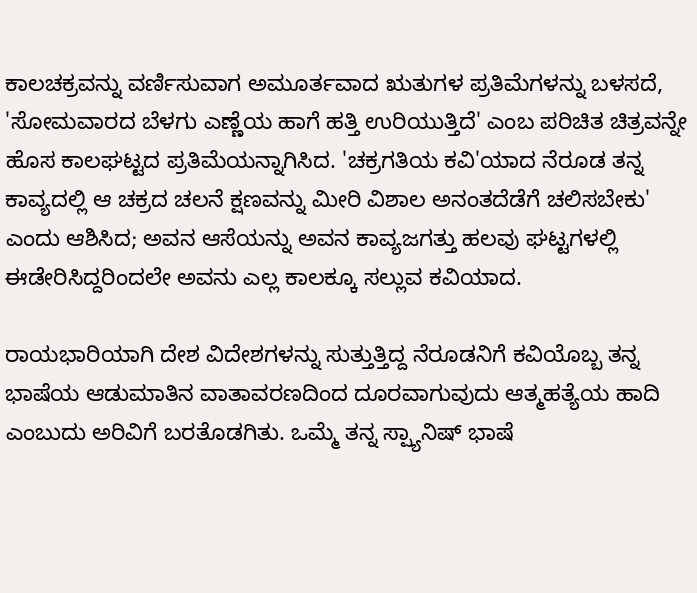ಕಾಲಚಕ್ರವನ್ನು ವರ್ಣಿಸುವಾಗ ಅಮೂರ್ತವಾದ ಋತುಗಳ ಪ್ರತಿಮೆಗಳನ್ನು ಬಳಸದೆ, 'ಸೋಮವಾರದ ಬೆಳಗು ಎಣ್ಣೆಯ ಹಾಗೆ ಹತ್ತಿ ಉರಿಯುತ್ತಿದೆ' ಎಂಬ ಪರಿಚಿತ ಚಿತ್ರವನ್ನೇ ಹೊಸ ಕಾಲಘಟ್ಟದ ಪ್ರತಿಮೆಯನ್ನಾಗಿಸಿದ. 'ಚಕ್ರಗತಿಯ ಕವಿ'ಯಾದ ನೆರೂಡ ತನ್ನ ಕಾವ್ಯದಲ್ಲಿ ಆ ಚಕ್ರದ ಚಲನೆ ಕ್ಷಣವನ್ನು ಮೀರಿ ವಿಶಾಲ ಅನಂತದೆಡೆಗೆ ಚಲಿಸಬೇಕು' ಎಂದು ಆಶಿಸಿದ; ಅವನ ಆಸೆಯನ್ನು ಅವನ ಕಾವ್ಯಜಗತ್ತು ಹಲವು ಘಟ್ಟಗಳಲ್ಲಿ ಈಡೇರಿಸಿದ್ದರಿಂದಲೇ ಅವನು ಎಲ್ಲ ಕಾಲಕ್ಕೂ ಸಲ್ಲುವ ಕವಿಯಾದ.

ರಾಯಭಾರಿಯಾಗಿ ದೇಶ ವಿದೇಶಗಳನ್ನು ಸುತ್ತುತ್ತಿದ್ದ ನೆರೂಡನಿಗೆ ಕವಿಯೊಬ್ಬ ತನ್ನ ಭಾಷೆಯ ಆಡುಮಾತಿನ ವಾತಾವರಣದಿಂದ ದೂರವಾಗುವುದು ಆತ್ಮಹತ್ಯೆಯ ಹಾದಿ ಎಂಬುದು ಅರಿವಿಗೆ ಬರತೊಡಗಿತು. ಒಮ್ಮೆ ತನ್ನ ಸ್ಪ್ಯಾನಿಷ್ ಭಾಷೆ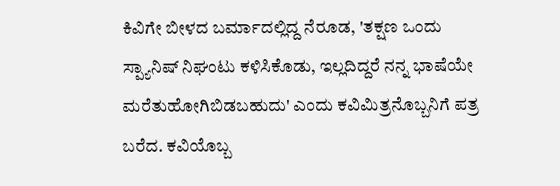ಕಿವಿಗೇ ಬೀಳದ ಬರ್ಮಾದಲ್ಲಿದ್ದ ನೆರೂಡ, 'ತಕ್ಷಣ ಒಂದು ಸ್ಪ್ಯಾನಿಷ್ ನಿಘಂಟು ಕಳಿಸಿಕೊಡು, ಇಲ್ಲದಿದ್ದರೆ ನನ್ನ ಭಾಷೆಯೇ ಮರೆತುಹೋಗಿಬಿಡಬಹುದು' ಎಂದು ಕವಿಮಿತ್ರನೊಬ್ಬನಿಗೆ ಪತ್ರ ಬರೆದ. ಕವಿಯೊಬ್ಬ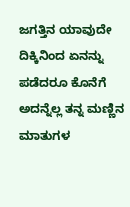ಜಗತ್ತಿನ ಯಾವುದೇ ದಿಕ್ಕಿನಿಂದ ಏನನ್ನು ಪಡೆದರೂ ಕೊನೆಗೆ ಅದನ್ನೆಲ್ಲ ತನ್ನ ಮಣ್ಣಿನ ಮಾತುಗಳ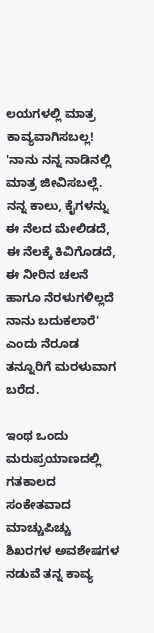ಲಯಗಳಲ್ಲಿ ಮಾತ್ರ ಕಾವ್ಯವಾಗಿಸಬಲ್ಲ! 'ನಾನು ನನ್ನ ನಾಡಿನಲ್ಲಿ ಮಾತ್ರ ಜೀವಿಸಬಲ್ಲೆ. ನನ್ನ ಕಾಲು, ಕೈಗಳನ್ನು ಈ ನೆಲದ ಮೇಲಿಡದೆ, ಈ ನೆಲಕ್ಕೆ ಕಿವಿಗೊಡದೆ, ಈ ನೀರಿನ ಚಲನೆ ಹಾಗೂ ನೆರಳುಗಳಿಲ್ಲದೆ ನಾನು ಬದುಕಲಾರೆ' ಎಂದು ನೆರೂಡ ತನ್ನೂರಿಗೆ ಮರಳುವಾಗ ಬರೆದ.

ಇಂಥ ಒಂದು ಮರುಪ್ರಯಾಣದಲ್ಲಿ ಗತಕಾಲದ ಸಂಕೇತವಾದ ಮಾಚ್ಚುಪಿಚ್ಚು ಶಿಖರಗಳ ಅವಶೇಷಗಳ ನಡುವೆ ತನ್ನ ಕಾವ್ಯ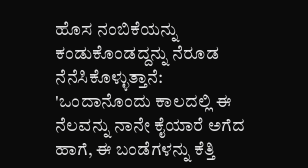ಹೊಸ ನಂಬಿಕೆಯನ್ನು ಕಂಡುಕೊಂಡದ್ದನ್ನು ನೆರೂಡ ನೆನೆಸಿಕೊಳ್ಳುತ್ತಾನೆ:
'ಒಂದಾನೊಂದು ಕಾಲದಲ್ಲಿ ಈ ನೆಲವನ್ನು ನಾನೇ ಕೈಯಾರೆ ಅಗೆದ ಹಾಗೆ, ಈ ಬಂಡೆಗಳನ್ನು ಕೆತ್ತಿ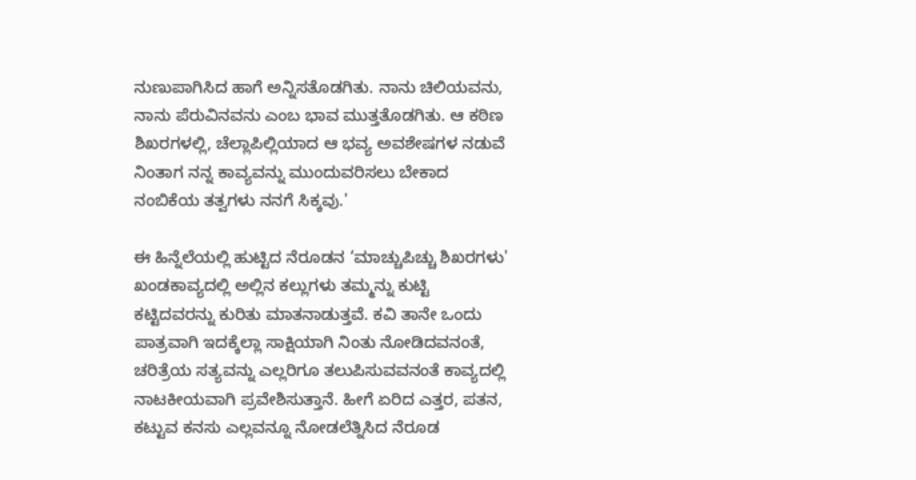ನುಣುಪಾಗಿಸಿದ ಹಾಗೆ ಅನ್ನಿಸತೊಡಗಿತು. ನಾನು ಚಿಲಿಯವನು, ನಾನು ಪೆರುವಿನವನು ಎಂಬ ಭಾವ ಮುತ್ತತೊಡಗಿತು. ಆ ಕಠಿಣ ಶಿಖರಗಳಲ್ಲಿ, ಚೆಲ್ಲಾಪಿಲ್ಲಿಯಾದ ಆ ಭವ್ಯ ಅವಶೇಷಗಳ ನಡುವೆ ನಿಂತಾಗ ನನ್ನ ಕಾವ್ಯವನ್ನು ಮುಂದುವರಿಸಲು ಬೇಕಾದ ನಂಬಿಕೆಯ ತತ್ವಗಳು ನನಗೆ ಸಿಕ್ಕವು.'

ಈ ಹಿನ್ನೆಲೆಯಲ್ಲಿ ಹುಟ್ಟಿದ ನೆರೂಡನ ‘ಮಾಚ್ಚುಪಿಚ್ಚು ಶಿಖರಗಳು' ಖಂಡಕಾವ್ಯದಲ್ಲಿ ಅಲ್ಲಿನ ಕಲ್ಲುಗಳು ತಮ್ಮನ್ನು ಕುಟ್ಟಿ ಕಟ್ಟಿದವರನ್ನು ಕುರಿತು ಮಾತನಾಡುತ್ತವೆ. ಕವಿ ತಾನೇ ಒಂದು ಪಾತ್ರವಾಗಿ ಇದಕ್ಕೆಲ್ಲಾ ಸಾಕ್ಷಿಯಾಗಿ ನಿಂತು ನೋಡಿದವನಂತೆ, ಚರಿತ್ರೆಯ ಸತ್ಯವನ್ನು ಎಲ್ಲರಿಗೂ ತಲುಪಿಸುವವನಂತೆ ಕಾವ್ಯದಲ್ಲಿ ನಾಟಕೀಯವಾಗಿ ಪ್ರವೇಶಿಸುತ್ತಾನೆ. ಹೀಗೆ ಏರಿದ ಎತ್ತರ, ಪತನ, ಕಟ್ಟುವ ಕನಸು ಎಲ್ಲವನ್ನೂ ನೋಡಲೆತ್ನಿಸಿದ ನೆರೂಡ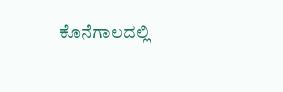ಕೊನೆಗಾಲದಲ್ಲಿ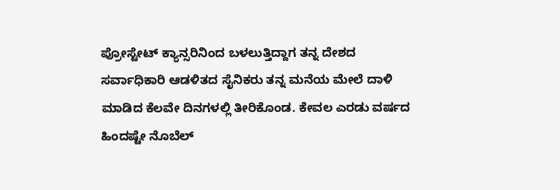ಪ್ರೋಸ್ಟೇಟ್ ಕ್ಯಾನ್ಸರಿನಿಂದ ಬಳಲುತ್ತಿದ್ದಾಗ ತನ್ನ ದೇಶದ ಸರ್ವಾಧಿಕಾರಿ ಆಡಳಿತದ ಸೈನಿಕರು ತನ್ನ ಮನೆಯ ಮೇಲೆ ದಾಳಿ ಮಾಡಿದ ಕೆಲವೇ ದಿನಗಳಲ್ಲಿ ತೀರಿಕೊಂಡ. ಕೇವಲ ಎರಡು ವರ್ಷದ ಹಿಂದಷ್ಟೇ ನೊಬೆಲ್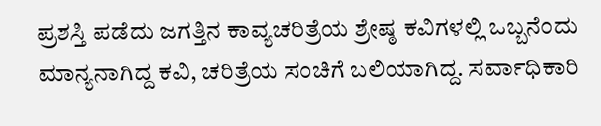ಪ್ರಶಸ್ತಿ ಪಡೆದು ಜಗತ್ತಿನ ಕಾವ್ಯಚರಿತ್ರೆಯ ಶ್ರೇಷ್ಠ ಕವಿಗಳಲ್ಲಿ ಒಬ್ಬನೆಂದು ಮಾನ್ಯನಾಗಿದ್ದ ಕವಿ, ಚರಿತ್ರೆಯ ಸಂಚಿಗೆ ಬಲಿಯಾಗಿದ್ದ. ಸರ್ವಾಧಿಕಾರಿ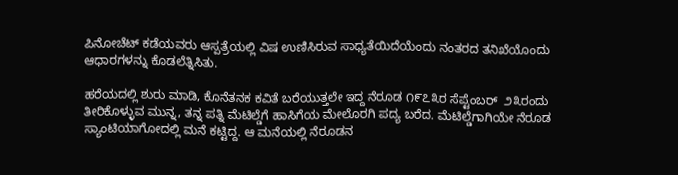ಪಿನೋಚೆಟ್ ಕಡೆಯವರು ಆಸ್ಪತ್ರೆಯಲ್ಲಿ ವಿಷ ಉಣಿಸಿರುವ ಸಾಧ್ಯತೆಯಿದೆಯೆಂದು ನಂತರದ ತನಿಖೆಯೊಂದು ಆಧಾರಗಳನ್ನು ಕೊಡಲೆತ್ನಿಸಿತು.

ಹರೆಯದಲ್ಲಿ ಶುರು ಮಾಡಿ, ಕೊನೆತನಕ ಕವಿತೆ ಬರೆಯುತ್ತಲೇ ಇದ್ದ ನೆರೂಡ ೧೯೭೩ರ ಸೆಪ್ಟೆಂಬರ್‍  ೨೩ರಂದು ತೀರಿಕೊಳ್ಳುವ ಮುನ್ನ, ತನ್ನ ಪತ್ನಿ ಮೆಟಿಲ್ಡೆಗೆ ಹಾಸಿಗೆಯ ಮೇಲೊರಗಿ ಪದ್ಯ ಬರೆದ. ಮೆಟಿಲ್ಡೆಗಾಗಿಯೇ ನೆರೂಡ ಸ್ಯಾಂಟಿಯಾಗೋದಲ್ಲಿ ಮನೆ ಕಟ್ಟಿದ್ದ. ಆ ಮನೆಯಲ್ಲಿ ನೆರೂಡನ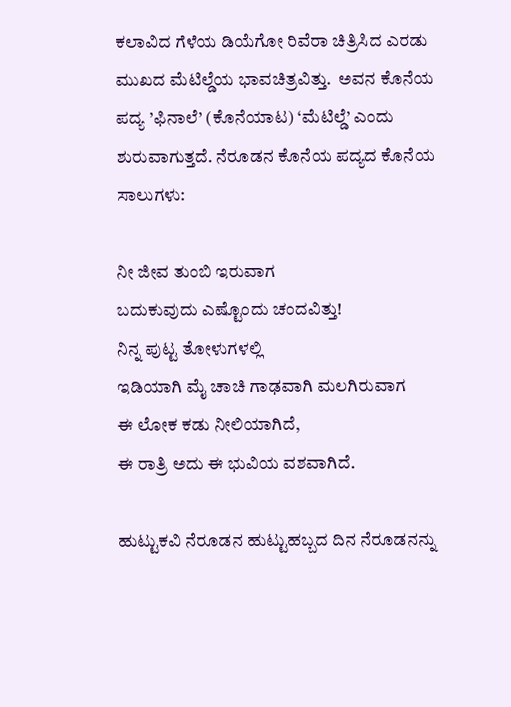ಕಲಾವಿದ ಗೆಳೆಯ ಡಿಯೆಗೋ ರಿವೆರಾ ಚಿತ್ರಿಸಿದ ಎರಡು ಮುಖದ ಮೆಟಿಲ್ಡೆಯ ಭಾವಚಿತ್ರವಿತ್ತು.  ಅವನ ಕೊನೆಯ ಪದ್ಯ ’ಫಿನಾಲೆ’ (ಕೊನೆಯಾಟ) ‘ಮೆಟಿಲ್ಡೆ’ ಎಂದು ಶುರುವಾಗುತ್ತದೆ. ನೆರೂಡನ ಕೊನೆಯ ಪದ್ಯದ ಕೊನೆಯ ಸಾಲುಗಳು:

ನೀ ಜೀವ ತುಂಬಿ ಇರುವಾಗ
ಬದುಕುವುದು ಎಷ್ಟೊಂದು ಚಂದವಿತ್ತು!
ನಿನ್ನ ಪುಟ್ಟ ತೋಳುಗಳಲ್ಲಿ
ಇಡಿಯಾಗಿ ಮೈ ಚಾಚಿ ಗಾಢವಾಗಿ ಮಲಗಿರುವಾಗ
ಈ ಲೋಕ ಕಡು ನೀಲಿಯಾಗಿದೆ,
ಈ ರಾತ್ರಿ ಅದು ಈ ಭುವಿಯ ವಶವಾಗಿದೆ.

ಹುಟ್ಟುಕವಿ ನೆರೂಡನ ಹುಟ್ಟುಹಬ್ಬದ ದಿನ ನೆರೂಡನನ್ನು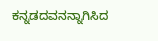ಕನ್ನಡದವನನ್ನಾಗಿಸಿದ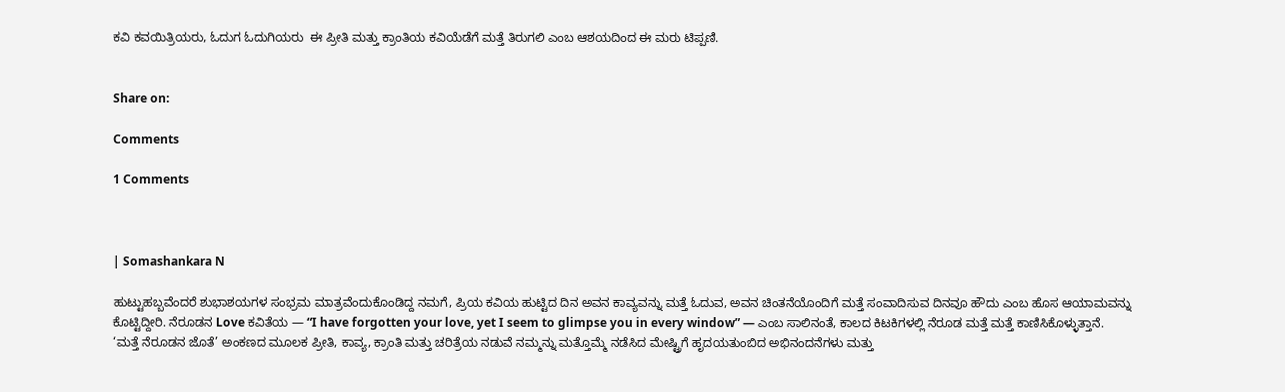ಕವಿ ಕವಯಿತ್ರಿಯರು, ಓದುಗ ಓದುಗಿಯರು  ಈ ಪ್ರೀತಿ ಮತ್ತು ಕ್ರಾಂತಿಯ ಕವಿಯೆಡೆಗೆ ಮತ್ತೆ ತಿರುಗಲಿ ಎಂಬ ಆಶಯದಿಂದ ಈ ಮರು ಟಿಪ್ಪಣಿ.


Share on:

Comments

1 Comments



| Somashankara N

ಹುಟ್ಟುಹಬ್ಬವೆಂದರೆ ಶುಭಾಶಯಗಳ ಸಂಭ್ರಮ ಮಾತ್ರವೆಂದುಕೊಂಡಿದ್ದ ನಮಗೆ, ಪ್ರಿಯ ಕವಿಯ ಹುಟ್ಟಿದ ದಿನ ಅವನ ಕಾವ್ಯವನ್ನು ಮತ್ತೆ ಓದುವ, ಅವನ ಚಿಂತನೆಯೊಂದಿಗೆ ಮತ್ತೆ ಸಂವಾದಿಸುವ ದಿನವೂ ಹೌದು ಎಂಬ ಹೊಸ ಆಯಾಮವನ್ನು ಕೊಟ್ಟಿದ್ದೀರಿ. ನೆರೂಡನ Love ಕವಿತೆಯ — “I have forgotten your love, yet I seem to glimpse you in every window” — ಎಂಬ ಸಾಲಿನಂತೆ, ಕಾಲದ ಕಿಟಕಿಗಳಲ್ಲಿ ನೆರೂಡ ಮತ್ತೆ ಮತ್ತೆ ಕಾಣಿಸಿಕೊಳ್ಳುತ್ತಾನೆ. ‘ಮತ್ತೆ ನೆರೂಡನ ಜೊತೆ’ ಅಂಕಣದ ಮೂಲಕ ಪ್ರೀತಿ, ಕಾವ್ಯ, ಕ್ರಾಂತಿ ಮತ್ತು ಚರಿತ್ರೆಯ ನಡುವೆ ನಮ್ಮನ್ನು ಮತ್ತೊಮ್ಮೆ ನಡೆಸಿದ ಮೇಷ್ಟ್ರಿಗೆ ಹೃದಯತುಂಬಿದ ಅಭಿನಂದನೆಗಳು ಮತ್ತು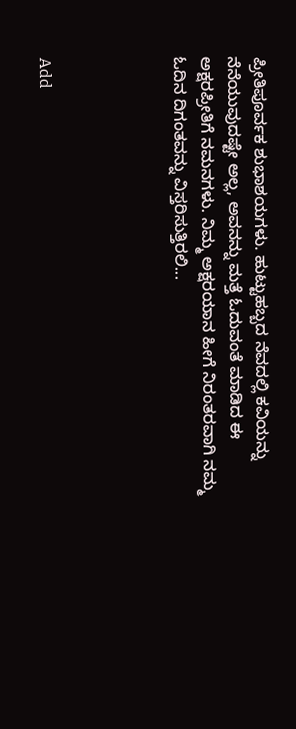ಪ್ರೀತಿಪೂರ್ವಕ ಶುಭಾಶಯಗಳು. ಹುಟ್ಟುಹಬ್ಬದ ನೆವದಲ್ಲಿ ಕವಿಯನ್ನು ನೆನೆಯುವುದಷ್ಟೇ ಅಲ್ಲ, ಅವನನ್ನು ಮತ್ತೆ ಓದುವಂತೆ ಮಾಡಿದ ಈ ಅಕ್ಷರಪ್ರೀತಿಗೆ ನಮನಗಳು. ನಿಮ್ಮ ಅಕ್ಷರಯಾನ ಹೀಗೆ ನಿರಂತರವಾಗಿ ನಮ್ಮ ಓದಿನ ದಿಗಂತವನ್ನು ವಿಸ್ತರಿಸುತ್ತಿರಲಿ...




Add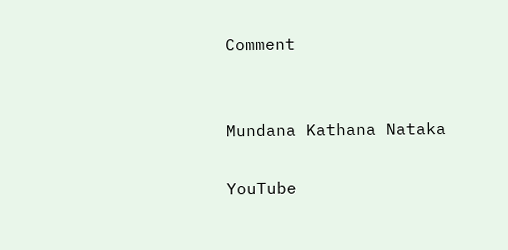Comment


Mundana Kathana Nataka

YouTube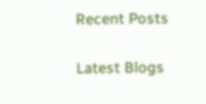Recent Posts

Latest Blogs